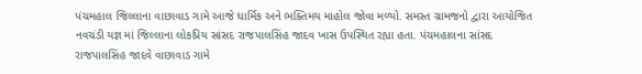પંચમહાલ જિલ્લાના વાછાવાડ ગામે આજે ધાર્મિક અને ભક્તિમય માહોલ જોવા મળ્યો. સમસ્ત ગ્રામજનો દ્વારા આયોજિત નવચંડી યજ્ઞ માં જિલ્લાના લોકપ્રિય સાંસદ રાજપાલસિંહ જાદવ ખાસ ઉપસ્થિત રહ્યા હતા. પંચમહાલના સાંસદ રાજપાલસિંહ જાદવે વાછાવાડ ગામે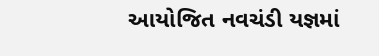આયોજિત નવચંડી યજ્ઞમાં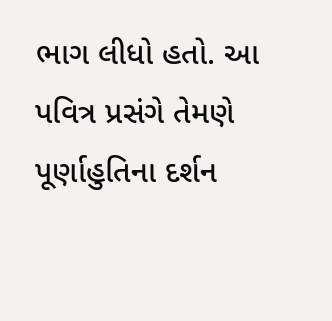ભાગ લીધો હતો. આ પવિત્ર પ્રસંગે તેમણે પૂર્ણાહુતિના દર્શન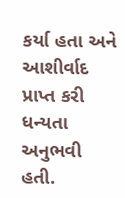કર્યા હતા અને આશીર્વાદ પ્રાપ્ત કરી ધન્યતા અનુભવી હતી.